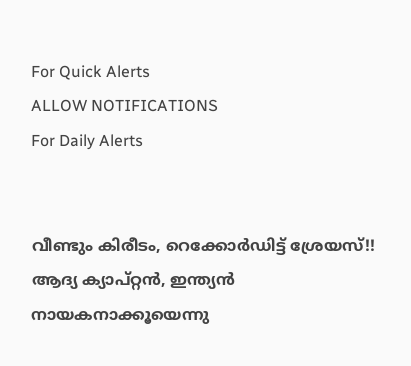For Quick Alerts
ALLOW NOTIFICATIONS
For Daily Alerts


വീണ്ടും കിരീടം, റെക്കോര്‍ഡിട്ട് ശ്രേയസ്!! ആദ്യ ക്യാപ്റ്റന്‍, ഇന്ത്യന്‍ നായകനാക്കൂയെന്നു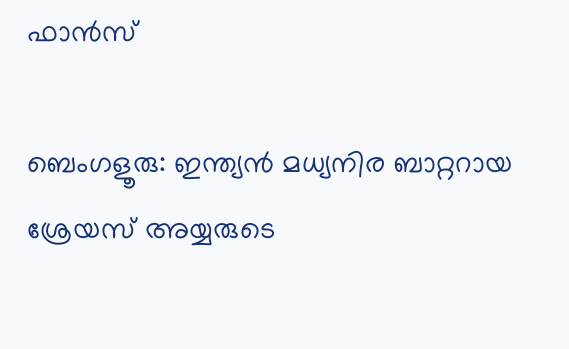ഫാന്‍സ്

ബെംഗളൂരു: ഇന്ത്യന്‍ മധ്യനിര ബാറ്ററായ ശ്രേയസ് അയ്യരുടെ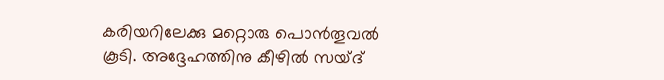കരിയറിലേക്കു മറ്റൊരു പൊന്‍തൂവല്‍ കൂടി. അദ്ദേഹത്തിനു കീഴില്‍ സയ്ദ്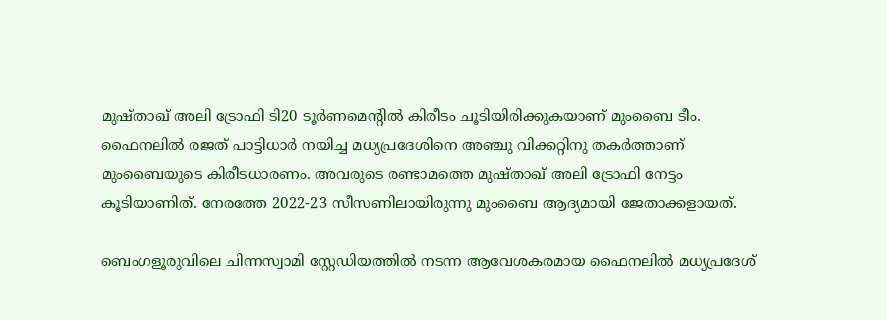മുഷ്താഖ് അലി ട്രോഫി ടി20 ടൂര്‍ണമെന്‍റില്‍ കിരീടം ചൂടിയിരിക്കുകയാണ് മുംബൈ ടീം. ഫൈനലില്‍ രജത് പാട്ടിധാര്‍ നയിച്ച മധ്യപ്രദേശിനെ അഞ്ചു വിക്കറ്റിനു തകര്‍ത്താണ് മുംബൈയുടെ കിരീടധാരണം. അവരുടെ രണ്ടാമത്തെ മുഷ്താഖ് അലി ട്രോഫി നേട്ടം കൂടിയാണിത്. നേരത്തേ 2022-23 സീസണിലായിരുന്നു മുംബൈ ആദ്യമായി ജേതാക്കളായത്.

ബെംഗളൂരുവിലെ ചിന്നസ്വാമി സ്റ്റേഡിയത്തില്‍ നടന്ന ആവേശകരമായ ഫൈനലില്‍ മധ്യപ്രദേശ്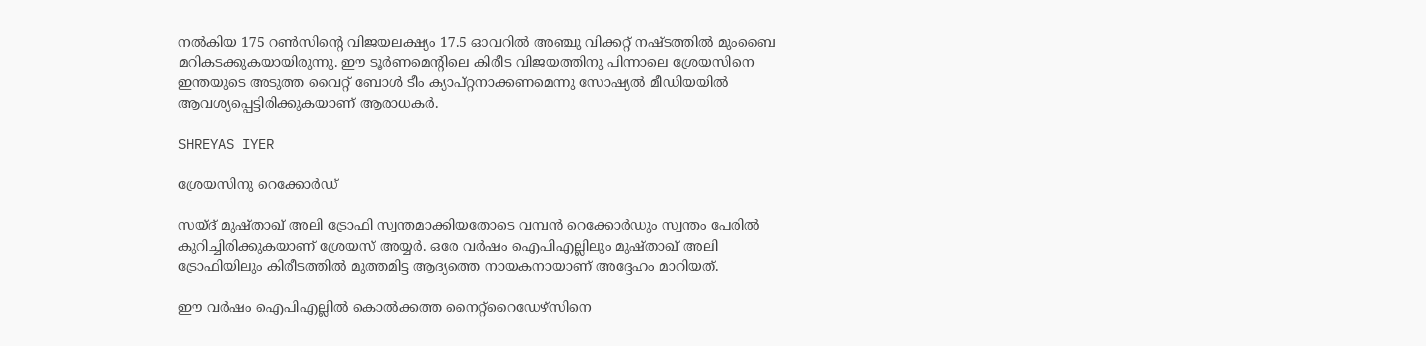നല്‍കിയ 175 റണ്‍സിന്റെ വിജയലക്ഷ്യം 17.5 ഓവറില്‍ അഞ്ചു വിക്കറ്റ് നഷ്ടത്തില്‍ മുംബൈ മറികടക്കുകയായിരുന്നു. ഈ ടൂര്‍ണമെന്റിലെ കിരീട വിജയത്തിനു പിന്നാലെ ശ്രേയസിനെ ഇന്തയുടെ അടുത്ത വൈറ്റ് ബോള്‍ ടീം ക്യാപ്റ്റനാക്കണമെന്നു സോഷ്യല്‍ മീഡിയയില്‍ ആവശ്യപ്പെട്ടിരിക്കുകയാണ് ആരാധകര്‍.

SHREYAS IYER

ശ്രേയസിനു റെക്കോര്‍ഡ്

സയ്ദ് മുഷ്താഖ് അലി ട്രോഫി സ്വന്തമാക്കിയതോടെ വമ്പന്‍ റെക്കോര്‍ഡും സ്വന്തം പേരില്‍ കുറിച്ചിരിക്കുകയാണ് ശ്രേയസ് അയ്യര്‍. ഒരേ വര്‍ഷം ഐപിഎല്ലിലും മുഷ്താഖ് അലി ട്രോഫിയിലും കിരീടത്തില്‍ മുത്തമിട്ട ആദ്യത്തെ നായകനായാണ് അദ്ദേഹം മാറിയത്.

ഈ വര്‍ഷം ഐപിഎല്ലില്‍ കൊല്‍ക്കത്ത നൈറ്റ്‌റൈഡേഴ്‌സിനെ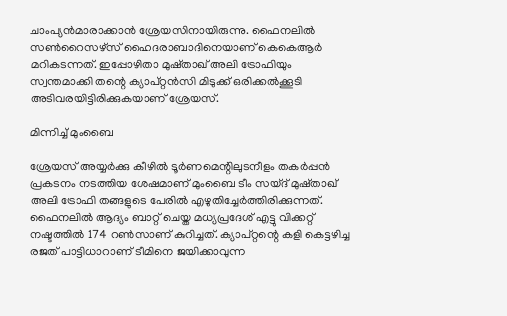ചാംപ്യന്‍മാരാക്കാന്‍ ശ്രേയസിനായിരുന്നു. ഫൈനലില്‍ സണ്‍റൈസഴ്‌സ് ഹൈദരാബാദിനെയാണ് കെകെആര്‍ മറികടന്നത്. ഇപ്പോഴിതാ മുഷ്താഖ് അലി ട്രോഫിയും സ്വന്തമാക്കി തന്റെ ക്യാപ്റ്റന്‍സി മിടുക്ക് ഒരിക്കല്‍ക്കൂടി അടിവരയിട്ടിരിക്കുകയാണ് ശ്രേയസ്.

മിന്നിച്ച് മുംബൈ

ശ്രേയസ് അയ്യര്‍ക്കു കീഴില്‍ ടൂര്‍ണമെന്റിലുടനീളം തകര്‍പ്പന്‍ പ്രകടനം നടത്തിയ ശേഷമാണ് മുംബൈ ടീം സയ്ദ് മുഷ്താഖ് അലി ട്രോഫി തങ്ങളുടെ പേരില്‍ എഴുതിച്ചേര്‍ത്തിരിക്കുന്നത്. ഫൈനലില്‍ ആദ്യം ബാറ്റ് ചെയ്ത മധ്യപ്രദേശ് എട്ടു വിക്കറ്റ് നഷ്ടത്തില്‍ 174 റണ്‍സാണ് കുറിച്ചത്. ക്യാപ്റ്റന്റെ കളി കെട്ടഴിച്ച രജത് പാട്ടിധാറാണ് ടീമിനെ ജയിക്കാവുന്ന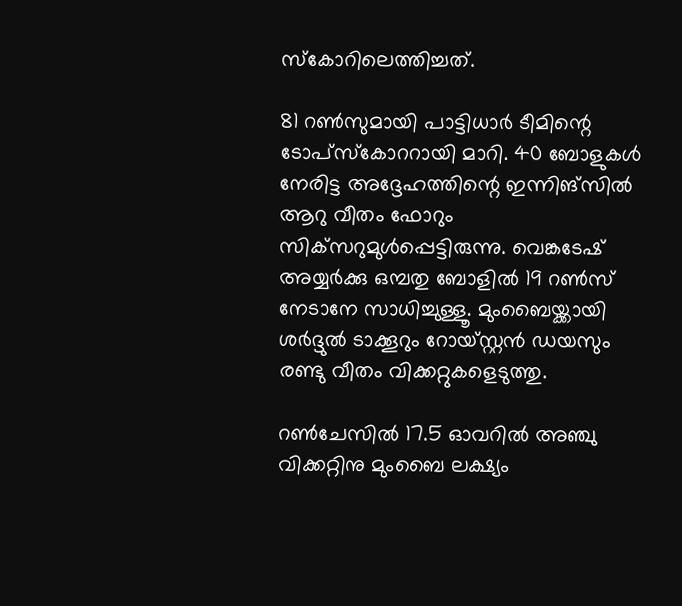സ്‌കോറിലെത്തിച്ചത്.

81 റണ്‍സുമായി പാട്ടിധാര്‍ ടീമിന്റെ ടോപ്‌സ്‌കോററായി മാറി. 40 ബോളുകള്‍ നേരിട്ട അദ്ദേഹത്തിന്റെ ഇന്നിങ്‌സില്‍ ആറു വീതം ഫോറും സിക്‌സറുമുള്‍പ്പെട്ടിരുന്നു. വെങ്കടേഷ് അയ്യര്‍ക്കു ഒമ്പതു ബോളില്‍ 19 റണ്‍സ് നേടാനേ സാധിച്ചുള്ളൂ. മുംബൈയ്ക്കായി ശര്‍ദ്ദുല്‍ ടാക്കൂറും റോയ്‌സ്റ്റന്‍ ഡയസും രണ്ടു വീതം വിക്കറ്റുകളെടുത്തു.

റണ്‍ചേസില്‍ 17.5 ഓവറില്‍ അഞ്ചു വിക്കറ്റിനു മുംബൈ ലക്ഷ്യം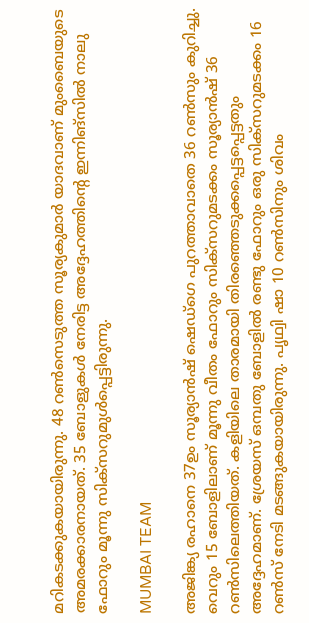മറികടക്കുകയായിരുന്നു. 48 റണ്‍സെടുത്ത സൂര്യകുമാര്‍ യാദവാണ് മുംബൈയുടെ അമരക്കാരനായത്. 35 ബോളുകള്‍ നേരിട്ട അദ്ദേഹത്തിന്റെ ഇന്നിങ്‌സില്‍ നാലു ഫോറും മൂന്നു സിക്‌സറുമുള്‍പ്പെട്ടിരുന്നു.

MUMBAI TEAM

അജിങ്ക്യ രഹാനെ 37ഉം സൂര്യാന്‍ഷ് ഷെഡ്‌ഗെ പുറത്താവാതെ 36 റണ്‍സും കുറിച്ചു. വെറും 15 ബോളിലാണ് മൂന്നു വീതം ഫോറും സിക്‌സറുമടക്കം സൂര്യാന്‍ഷ് 36 റണ്‍സിലെത്തിയത്. കളിയിലെ താരമായി തിരഞ്ഞെടുക്കപ്പെട്ടപ്പെട്ടതും അദ്ദേഹമാണ്. ശ്രേയസ് ഒമ്പതു ബോളില്‍ രണ്ടു ഫോറും ഒരു സിക്‌സറുമടക്കം 16 റണ്‍സ് നേടി മടങ്ങുകയായിരുന്നു. പൃഥ്വി ഷാ 10 റണ്‍സിനും ശിവം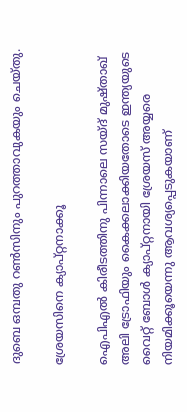ദുബെ ഒമ്പതു റണ്‍സിനും പുറത്താവുകയും ചെയ്തു.

ശ്രേയസിനെ ക്യാപ്റ്റനാക്കൂ

ഐപിഎല്‍ കിരീടത്തിനു പിന്നാലെ സയ്ദ് മുഷ്താഖ് അലി ട്രോഫിയും കൈക്കലാക്കിയതോടെ ഇന്ത്യയുടെ വൈറ്റ് ബോള്‍ ക്യാപ്റ്റനായി ശ്രേയസ് അയ്യരെ നിയമിക്കൂയെന്നു ആവശ്യപ്പെടുകയാണ്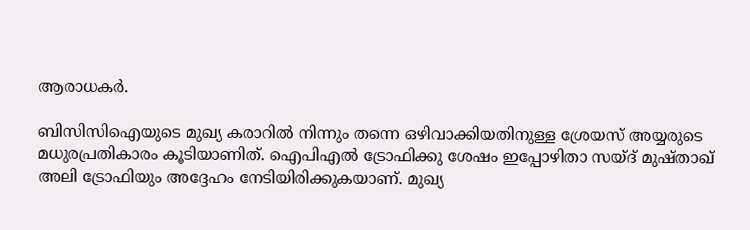ആരാധകര്‍.

ബിസിസിഐയുടെ മുഖ്യ കരാറില്‍ നിന്നും തന്നെ ഒഴിവാക്കിയതിനുള്ള ശ്രേയസ് അയ്യരുടെ മധുരപ്രതികാരം കൂടിയാണിത്. ഐപിഎല്‍ ട്രോഫിക്കു ശേഷം ഇപ്പോഴിതാ സയ്ദ് മുഷ്താഖ് അലി ട്രോഫിയും അദ്ദേഹം നേടിയിരിക്കുകയാണ്. മുഖ്യ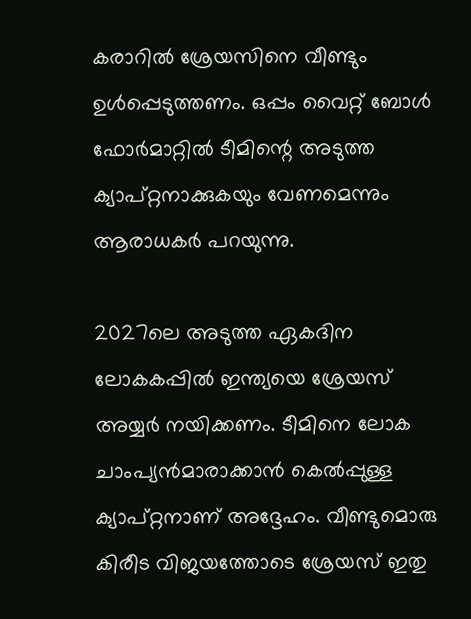കരാറില്‍ ശ്രേയസിനെ വീണ്ടും ഉള്‍പ്പെടുത്തണം. ഒപ്പം വൈറ്റ് ബോള്‍ ഫോര്‍മാറ്റില്‍ ടീമിന്റെ അടുത്ത ക്യാപ്റ്റനാക്കുകയും വേണമെന്നും ആരാധകര്‍ പറയുന്നു.

2027ലെ അടുത്ത ഏകദിന ലോകകപ്പില്‍ ഇന്ത്യയെ ശ്രേയസ് അയ്യര്‍ നയിക്കണം. ടീമിനെ ലോക ചാംപ്യന്‍മാരാക്കാന്‍ കെല്‍പ്പുള്ള ക്യാപ്റ്റനാണ് അദ്ദേഹം. വീണ്ടുമൊരു കിരീട വിജയത്തോടെ ശ്രേയസ് ഇതു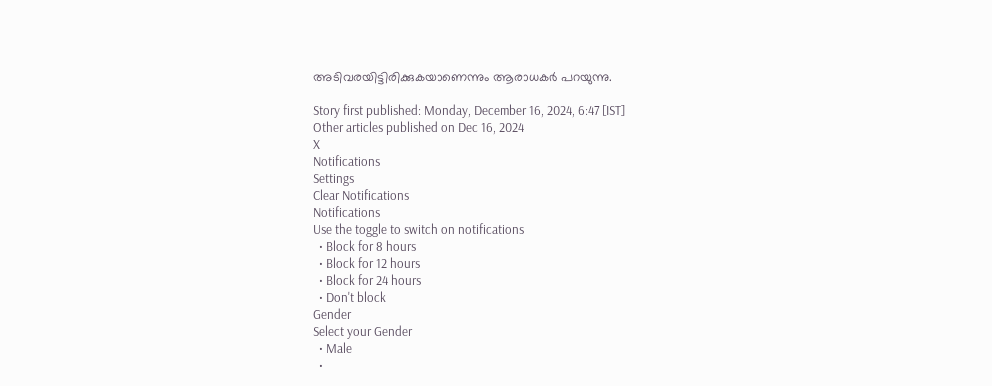അടിവരയിട്ടിരിക്കുകയാണെന്നും ആരാധകര്‍ പറയുന്നു.

Story first published: Monday, December 16, 2024, 6:47 [IST]
Other articles published on Dec 16, 2024
X
Notifications
Settings
Clear Notifications
Notifications
Use the toggle to switch on notifications
  • Block for 8 hours
  • Block for 12 hours
  • Block for 24 hours
  • Don't block
Gender
Select your Gender
  • Male
  •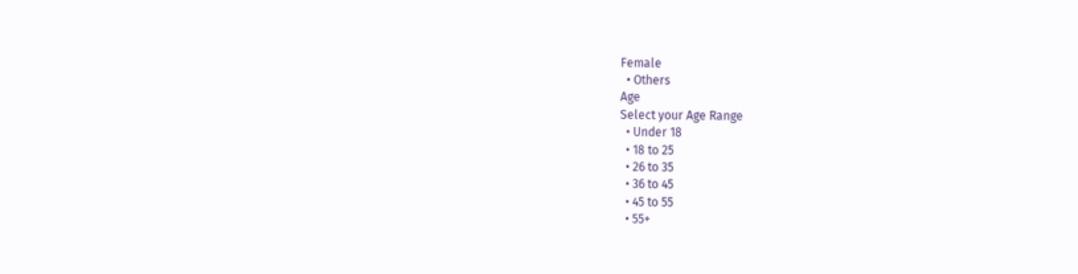Female
  • Others
Age
Select your Age Range
  • Under 18
  • 18 to 25
  • 26 to 35
  • 36 to 45
  • 45 to 55
  • 55+